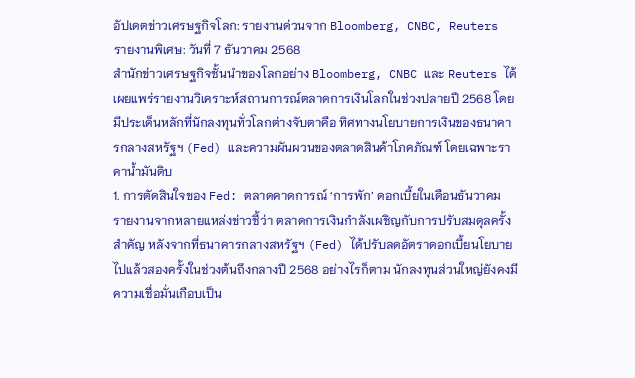อัปเดตข่าวเศรษฐกิจโลก: รายงานด่วนจาก Bloomberg, CNBC, Reuters
รายงานพิเศษ: วันที่ 7 ธันวาคม 2568
สำนักข่าวเศรษฐกิจชั้นนำของโลกอย่าง Bloomberg, CNBC และ Reuters ได้เผยแพร่รายงานวิเคราะห์สถานการณ์ตลาดการเงินโลกในช่วงปลายปี 2568 โดยมีประเด็นหลักที่นักลงทุนทั่วโลกต่างจับตาคือ ทิศทางนโยบายการเงินของธนาคารกลางสหรัฐฯ (Fed) และความผันผวนของตลาดสินค้าโภคภัณฑ์ โดยเฉพาะราคาน้ำมันดิบ
1. การตัดสินใจของ Fed: ตลาดคาดการณ์ ‘การพัก’ ดอกเบี้ยในเดือนธันวาคม
รายงานจากหลายแหล่งข่าวชี้ว่า ตลาดการเงินกำลังเผชิญกับการปรับสมดุลครั้งสำคัญ หลังจากที่ธนาคารกลางสหรัฐฯ (Fed) ได้ปรับลดอัตราดอกเบี้ยนโยบายไปแล้วสองครั้งในช่วงต้นถึงกลางปี 2568 อย่างไรก็ตาม นักลงทุนส่วนใหญ่ยังคงมีความเชื่อมั่นเกือบเป็น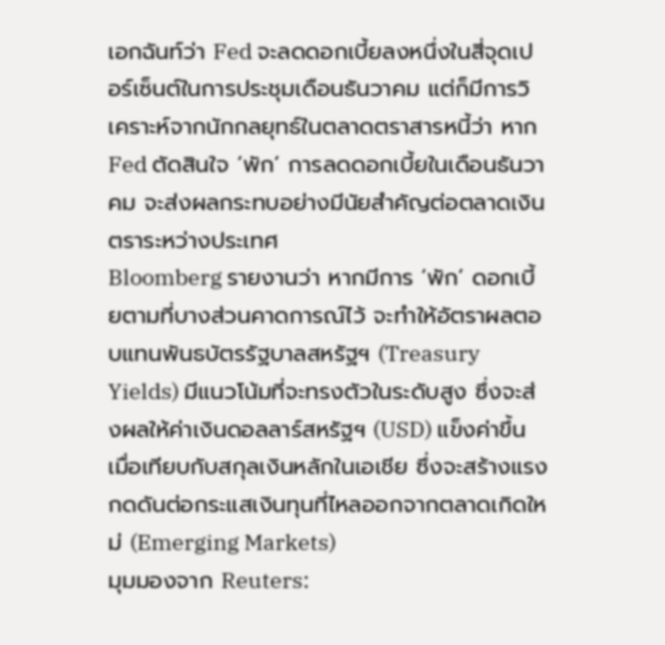เอกฉันท์ว่า Fed จะลดดอกเบี้ยลงหนึ่งในสี่จุดเปอร์เซ็นต์ในการประชุมเดือนธันวาคม แต่ก็มีการวิเคราะห์จากนักกลยุทธ์ในตลาดตราสารหนี้ว่า หาก Fed ตัดสินใจ ‘พัก’ การลดดอกเบี้ยในเดือนธันวาคม จะส่งผลกระทบอย่างมีนัยสำคัญต่อตลาดเงินตราระหว่างประเทศ
Bloomberg รายงานว่า หากมีการ ‘พัก’ ดอกเบี้ยตามที่บางส่วนคาดการณ์ไว้ จะทำให้อัตราผลตอบแทนพันธบัตรรัฐบาลสหรัฐฯ (Treasury Yields) มีแนวโน้มที่จะทรงตัวในระดับสูง ซึ่งจะส่งผลให้ค่าเงินดอลลาร์สหรัฐฯ (USD) แข็งค่าขึ้นเมื่อเทียบกับสกุลเงินหลักในเอเชีย ซึ่งจะสร้างแรงกดดันต่อกระแสเงินทุนที่ไหลออกจากตลาดเกิดใหม่ (Emerging Markets)
มุมมองจาก Reuters: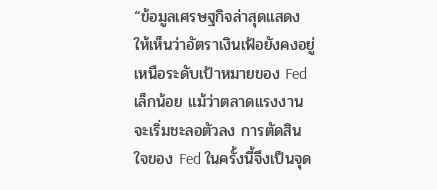“ข้อมูลเศรษฐกิจล่าสุดแสดงให้เห็นว่าอัตราเงินเฟ้อยังคงอยู่เหนือระดับเป้าหมายของ Fed เล็กน้อย แม้ว่าตลาดแรงงานจะเริ่มชะลอตัวลง การตัดสินใจของ Fed ในครั้งนี้จึงเป็นจุด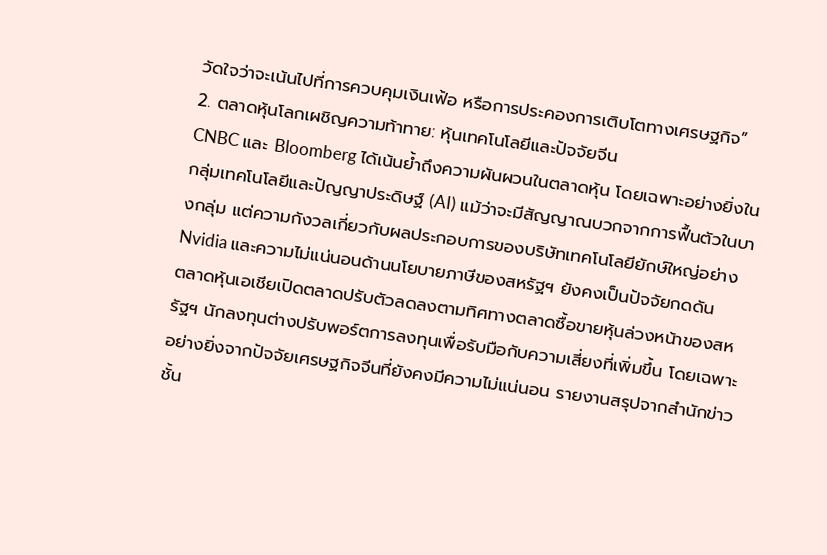วัดใจว่าจะเน้นไปที่การควบคุมเงินเฟ้อ หรือการประคองการเติบโตทางเศรษฐกิจ”
2. ตลาดหุ้นโลกเผชิญความท้าทาย: หุ้นเทคโนโลยีและปัจจัยจีน
CNBC และ Bloomberg ได้เน้นย้ำถึงความผันผวนในตลาดหุ้น โดยเฉพาะอย่างยิ่งในกลุ่มเทคโนโลยีและปัญญาประดิษฐ์ (AI) แม้ว่าจะมีสัญญาณบวกจากการฟื้นตัวในบางกลุ่ม แต่ความกังวลเกี่ยวกับผลประกอบการของบริษัทเทคโนโลยียักษ์ใหญ่อย่าง Nvidia และความไม่แน่นอนด้านนโยบายภาษีของสหรัฐฯ ยังคงเป็นปัจจัยกดดัน
ตลาดหุ้นเอเชียเปิดตลาดปรับตัวลดลงตามทิศทางตลาดซื้อขายหุ้นล่วงหน้าของสหรัฐฯ นักลงทุนต่างปรับพอร์ตการลงทุนเพื่อรับมือกับความเสี่ยงที่เพิ่มขึ้น โดยเฉพาะอย่างยิ่งจากปัจจัยเศรษฐกิจจีนที่ยังคงมีความไม่แน่นอน รายงานสรุปจากสำนักข่าวชั้น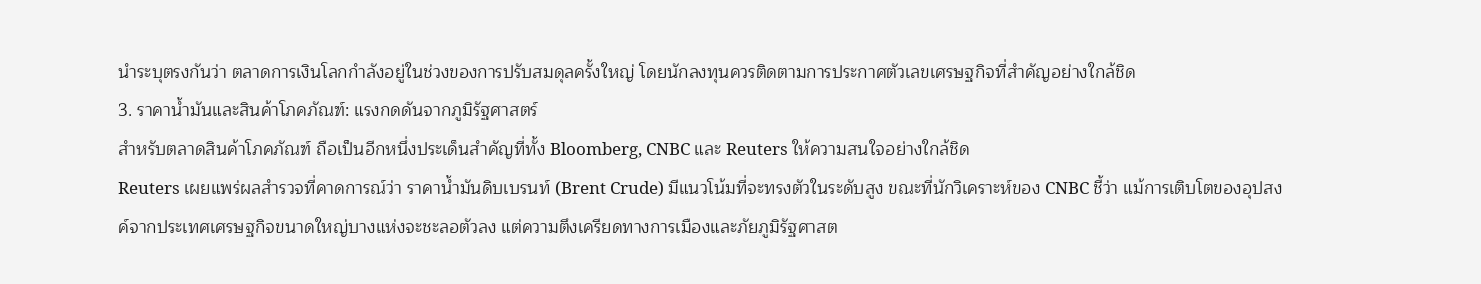นำระบุตรงกันว่า ตลาดการเงินโลกกำลังอยู่ในช่วงของการปรับสมดุลครั้งใหญ่ โดยนักลงทุนควรติดตามการประกาศตัวเลขเศรษฐกิจที่สำคัญอย่างใกล้ชิด
3. ราคาน้ำมันและสินค้าโภคภัณฑ์: แรงกดดันจากภูมิรัฐศาสตร์
สำหรับตลาดสินค้าโภคภัณฑ์ ถือเป็นอีกหนึ่งประเด็นสำคัญที่ทั้ง Bloomberg, CNBC และ Reuters ให้ความสนใจอย่างใกล้ชิด
Reuters เผยแพร่ผลสำรวจที่คาดการณ์ว่า ราคาน้ำมันดิบเบรนท์ (Brent Crude) มีแนวโน้มที่จะทรงตัวในระดับสูง ขณะที่นักวิเคราะห์ของ CNBC ชี้ว่า แม้การเติบโตของอุปสงค์จากประเทศเศรษฐกิจขนาดใหญ่บางแห่งจะชะลอตัวลง แต่ความตึงเครียดทางการเมืองและภัยภูมิรัฐศาสต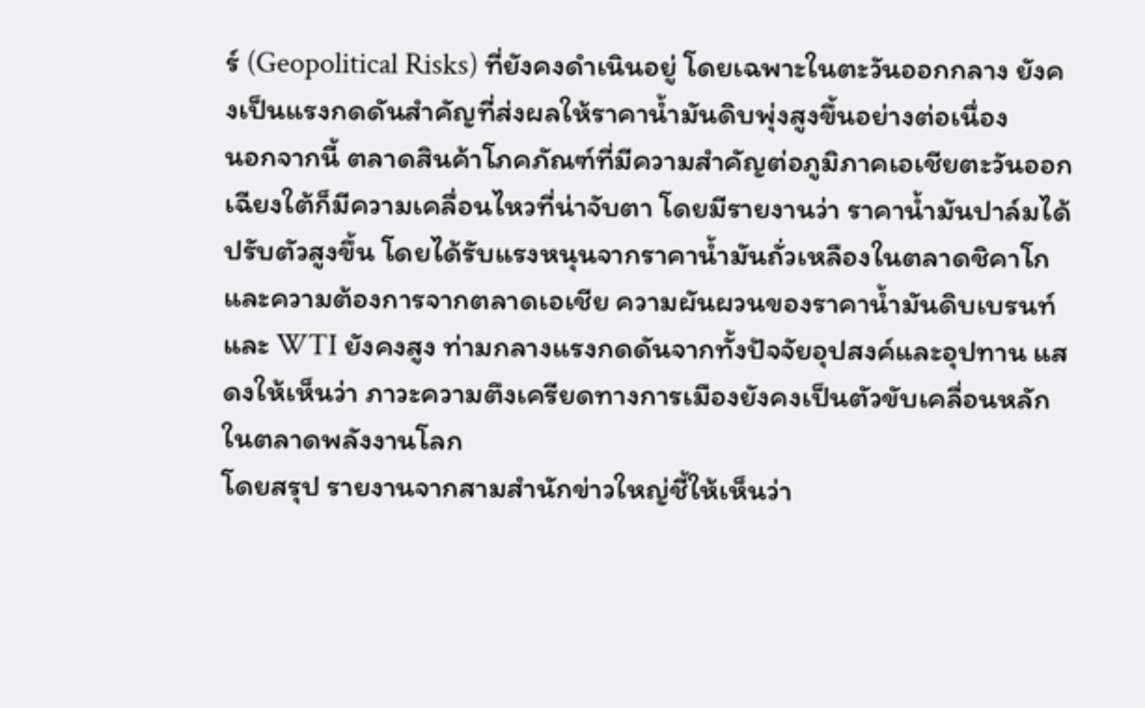ร์ (Geopolitical Risks) ที่ยังคงดำเนินอยู่ โดยเฉพาะในตะวันออกกลาง ยังคงเป็นแรงกดดันสำคัญที่ส่งผลให้ราคาน้ำมันดิบพุ่งสูงขึ้นอย่างต่อเนื่อง
นอกจากนี้ ตลาดสินค้าโภคภัณฑ์ที่มีความสำคัญต่อภูมิภาคเอเชียตะวันออกเฉียงใต้ก็มีความเคลื่อนไหวที่น่าจับตา โดยมีรายงานว่า ราคาน้ำมันปาล์มได้ปรับตัวสูงขึ้น โดยได้รับแรงหนุนจากราคาน้ำมันถั่วเหลืองในตลาดชิคาโก และความต้องการจากตลาดเอเชีย ความผันผวนของราคาน้ำมันดิบเบรนท์และ WTI ยังคงสูง ท่ามกลางแรงกดดันจากทั้งปัจจัยอุปสงค์และอุปทาน แสดงให้เห็นว่า ภาวะความตึงเครียดทางการเมืองยังคงเป็นตัวขับเคลื่อนหลักในตลาดพลังงานโลก
โดยสรุป รายงานจากสามสำนักข่าวใหญ่ชี้ให้เห็นว่า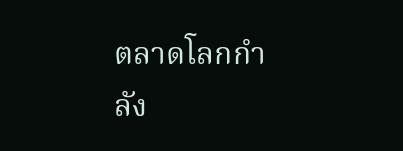ตลาดโลกกำลัง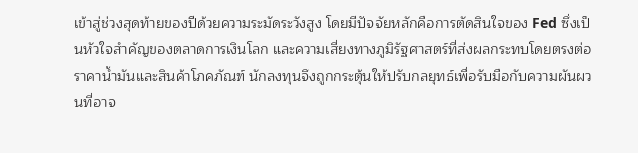เข้าสู่ช่วงสุดท้ายของปีด้วยความระมัดระวังสูง โดยมีปัจจัยหลักคือการตัดสินใจของ Fed ซึ่งเป็นหัวใจสำคัญของตลาดการเงินโลก และความเสี่ยงทางภูมิรัฐศาสตร์ที่ส่งผลกระทบโดยตรงต่อราคาน้ำมันและสินค้าโภคภัณฑ์ นักลงทุนจึงถูกกระตุ้นให้ปรับกลยุทธ์เพื่อรับมือกับความผันผวนที่อาจ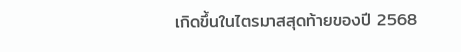เกิดขึ้นในไตรมาสสุดท้ายของปี 2568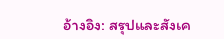อ้างอิง: สรุปและสังเค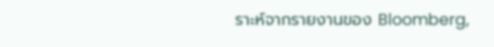ราะห์จากรายงานของ Bloomberg,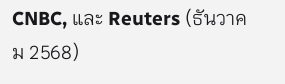CNBC, และ Reuters (ธันวาคม 2568)